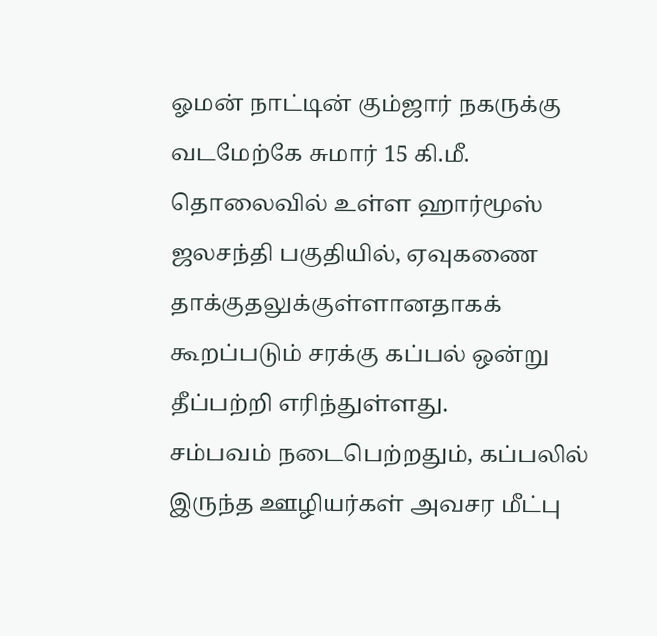ஓமன் நாட்டின் கும்ஜார் நகருக்கு வடமேற்கே சுமார் 15 கி.மீ. தொலைவில் உள்ள ஹார்மூஸ் ஜலசந்தி பகுதியில், ஏவுகணை தாக்குதலுக்குள்ளானதாகக் கூறப்படும் சரக்கு கப்பல் ஒன்று தீப்பற்றி எரிந்துள்ளது.
சம்பவம் நடைபெற்றதும், கப்பலில் இருந்த ஊழியர்கள் அவசர மீட்பு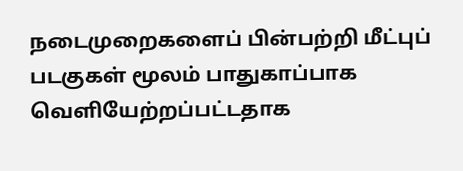நடைமுறைகளைப் பின்பற்றி மீட்புப் படகுகள் மூலம் பாதுகாப்பாக வெளியேற்றப்பட்டதாக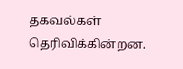தகவல்கள் தெரிவிக்கின்றன.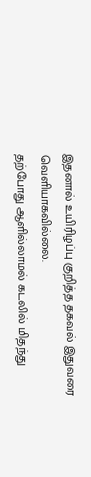இதனால் உயிரிழப்பு குறித்த தகவல் இதுவரை வெளியாகவில்லை.
தற்போது ஆளில்லாமல் கடலில் மிதந்து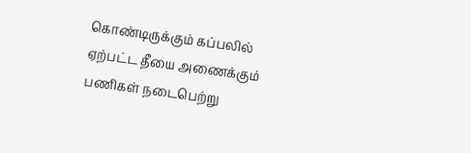கொண்டிருக்கும் கப்பலில் ஏற்பட்ட தீயை அணைக்கும் பணிகள் நடைபெற்று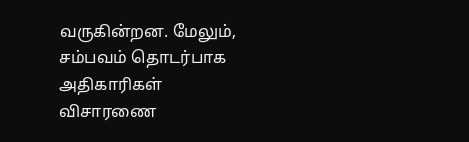வருகின்றன. மேலும், சம்பவம் தொடர்பாக அதிகாரிகள் விசாரணை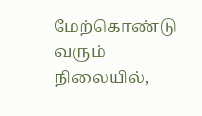மேற்கொண்டு வரும் நிலையில்,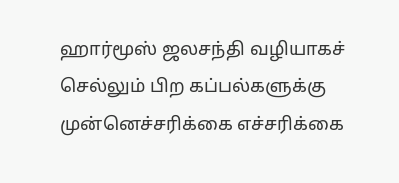ஹார்மூஸ் ஜலசந்தி வழியாகச் செல்லும் பிற கப்பல்களுக்கு முன்னெச்சரிக்கை எச்சரிக்கை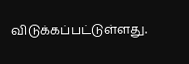விடுக்கப்பட்டுள்ளது.